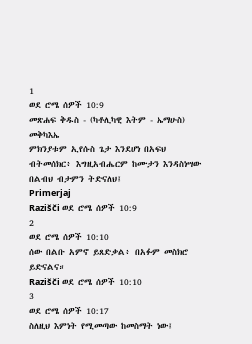1
ወደ ሮሜ ሰዎች 10:9
መጽሐፍ ቅዱስ - (ካቶሊካዊ እትም - ኤማሁስ)
መቅካእኤ
ምክንያቱም ኢየሱስ ጌታ እንደሆነ በአፍህ ብትመሰክር፥ እግዚአብሔርም ከሙታን እንዳስነሣው በልብህ ብታምን ትድናለህ፤
Primerjaj
Razišči ወደ ሮሜ ሰዎች 10:9
2
ወደ ሮሜ ሰዎች 10:10
ሰው በልቡ አምኖ ይጸድቃል፥ በአፉም መስክሮ ይድናልና።
Razišči ወደ ሮሜ ሰዎች 10:10
3
ወደ ሮሜ ሰዎች 10:17
ስለዚህ እምነት የሚመጣው ከመስማት ነው፤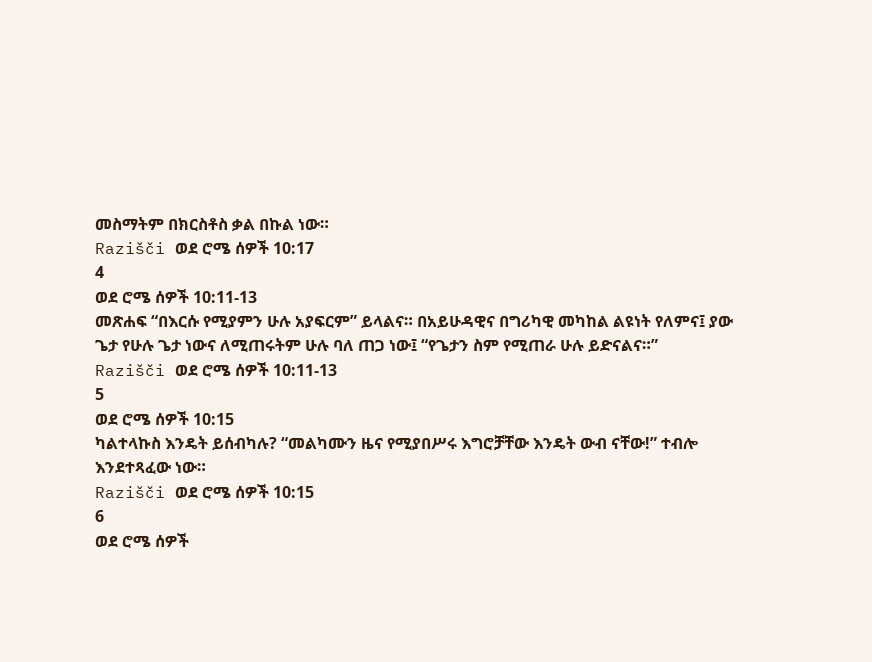መስማትም በክርስቶስ ቃል በኩል ነው።
Razišči ወደ ሮሜ ሰዎች 10:17
4
ወደ ሮሜ ሰዎች 10:11-13
መጽሐፍ “በእርሱ የሚያምን ሁሉ አያፍርም” ይላልና። በአይሁዳዊና በግሪካዊ መካከል ልዩነት የለምና፤ ያው ጌታ የሁሉ ጌታ ነውና ለሚጠሩትም ሁሉ ባለ ጠጋ ነው፤ “የጌታን ስም የሚጠራ ሁሉ ይድናልና።”
Razišči ወደ ሮሜ ሰዎች 10:11-13
5
ወደ ሮሜ ሰዎች 10:15
ካልተላኩስ እንዴት ይሰብካሉ? “መልካሙን ዜና የሚያበሥሩ እግሮቻቸው እንዴት ውብ ናቸው!” ተብሎ እንደተጻፈው ነው።
Razišči ወደ ሮሜ ሰዎች 10:15
6
ወደ ሮሜ ሰዎች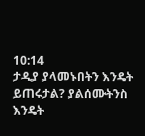10:14
ታዲያ ያላመኑበትን እንዴት ይጠሩታል? ያልሰሙትንስ እንዴት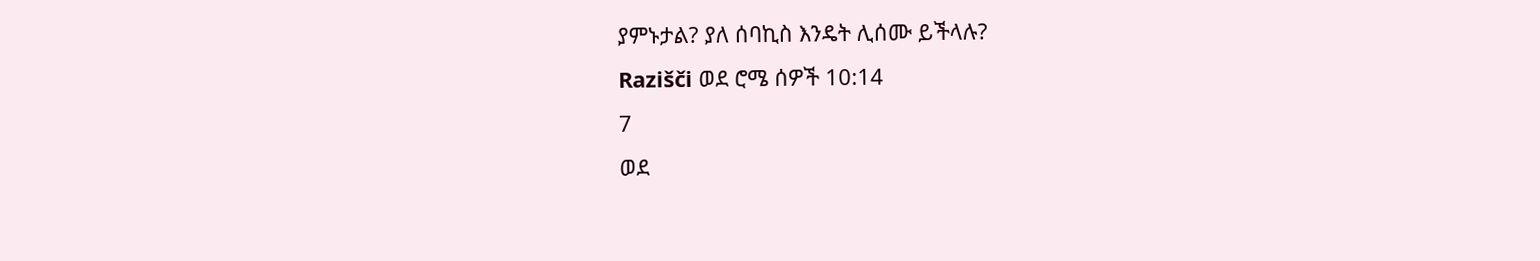ያምኑታል? ያለ ሰባኪስ እንዴት ሊሰሙ ይችላሉ?
Razišči ወደ ሮሜ ሰዎች 10:14
7
ወደ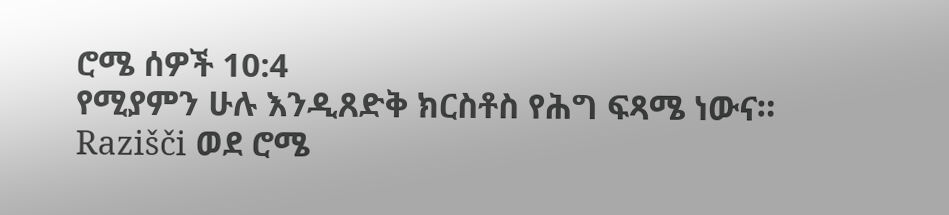ሮሜ ሰዎች 10:4
የሚያምን ሁሉ እንዲጸድቅ ክርስቶስ የሕግ ፍጻሜ ነውና።
Razišči ወደ ሮሜ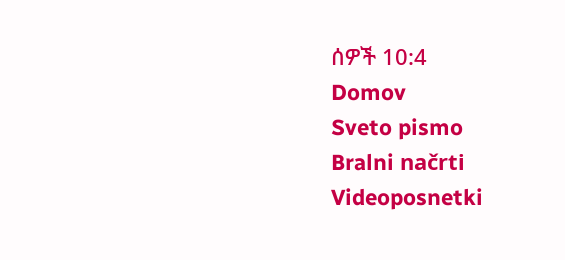ሰዎች 10:4
Domov
Sveto pismo
Bralni načrti
Videoposnetki